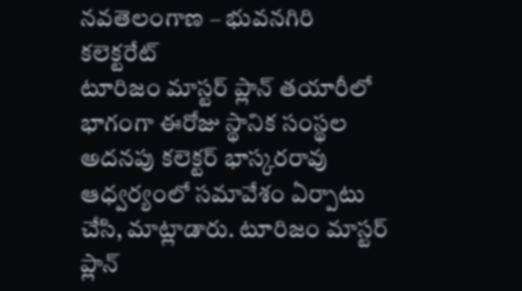నవతెలంగాణ – భువనగిరి కలెక్టరేట్
టూరిజం మాస్టర్ ప్లాన్ తయారీలో భాగంగా ఈరోజు స్థానిక సంస్థల అదనపు కలెక్టర్ భాస్కరరావు ఆధ్వర్యంలో సమావేశం ఏర్పాటు చేసి, మాట్లాడారు. టూరిజం మాస్టర్ ప్లాన్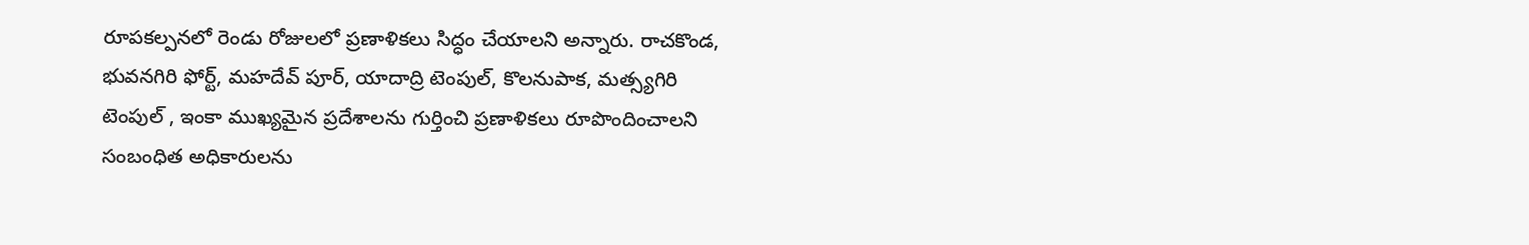రూపకల్పనలో రెండు రోజులలో ప్రణాళికలు సిద్ధం చేయాలని అన్నారు. రాచకొండ, భువనగిరి ఫోర్ట్, మహదేవ్ పూర్, యాదాద్రి టెంపుల్, కొలనుపాక, మత్స్యగిరి టెంపుల్ , ఇంకా ముఖ్యమైన ప్రదేశాలను గుర్తించి ప్రణాళికలు రూపొందించాలని సంబంధిత అధికారులను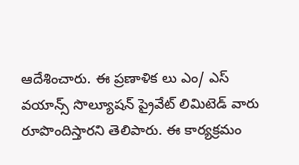ఆదేశించారు. ఈ ప్రణాళిక లు ఎం/ ఎస్ వయాన్స్ సొల్యూషన్ ప్రైవేట్ లిమిటెడ్ వారు రూపొందిస్తారని తెలిపారు. ఈ కార్యక్రమం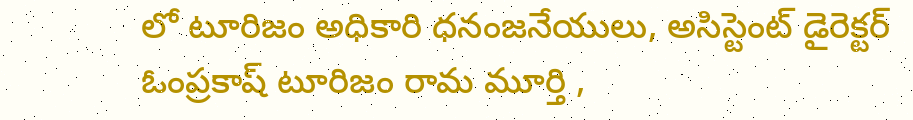లో టూరిజం అధికారి ధనంజనేయులు, అసిస్టెంట్ డైరెక్టర్ ఓంప్రకాష్ టూరిజం రామ మూర్తి ,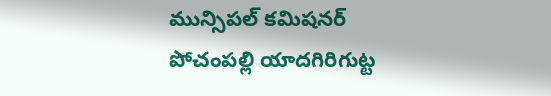మున్సిపల్ కమిషనర్ పోచంపల్లి యాదగిరిగుట్ట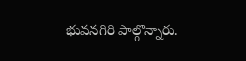భువనగిరి పాల్గొన్నారు.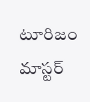టూరిజం మాస్టర్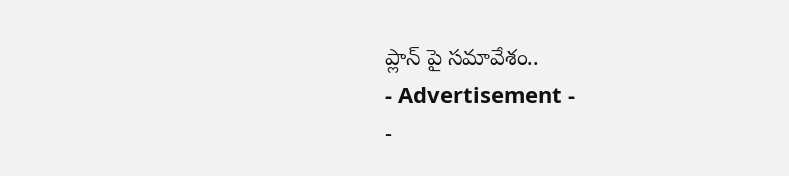ప్లాన్ పై సమావేశం..
- Advertisement -
-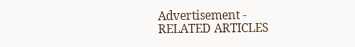Advertisement -
RELATED ARTICLES